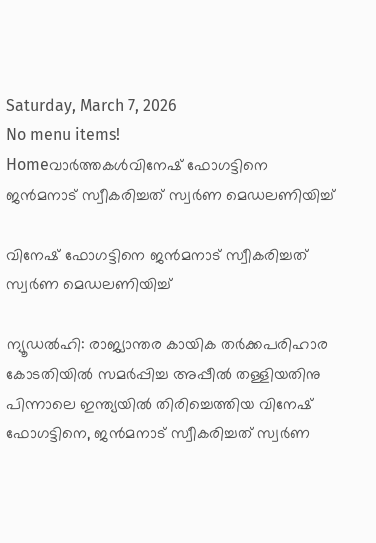Saturday, March 7, 2026
No menu items!
Homeവാർത്തകൾവിനേഷ് ഫോഗട്ടിനെ ജൻമനാട് സ്വീകരിച്ചത് സ്വർണ മെഡലണിയിച്ച്

വിനേഷ് ഫോഗട്ടിനെ ജൻമനാട് സ്വീകരിച്ചത് സ്വർണ മെഡലണിയിച്ച്

ന്യൂഡൽഹി: രാജ്യാന്തര കായിക തർക്കപരിഹാര കോടതിയിൽ സമർപ്പിച്ച അപ്പീൽ തള്ളിയതിനു പിന്നാലെ ഇന്ത്യയിൽ തിരിച്ചെത്തിയ വിനേഷ് ഫോഗട്ടിനെ, ജൻമനാട് സ്വീകരിച്ചത് സ്വർണ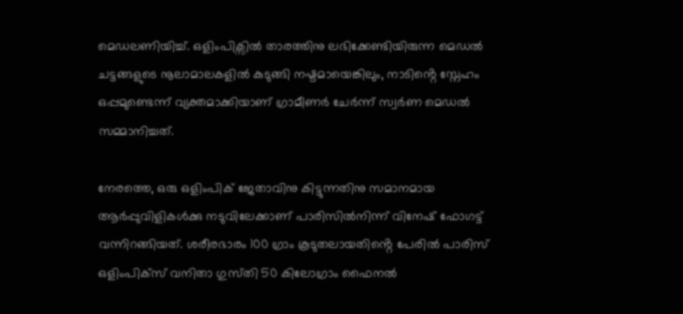മെഡലണിയിച്ച്. ഒളിംപിക്സിൽ താരത്തിനു ലഭിക്കേണ്ടിയിരുന്ന മെഡൽ ചട്ടങ്ങളുടെ നൂലാമാലകളിൽ കുടുങ്ങി നഷ്ടമായെങ്കിലും, നാടിൻ്റെ സ്നേഹം ഒപ്പമുണ്ടെന്ന് വ്യക്തമാക്കിയാണ് ഗ്രാമീണർ ചേർന്ന് സ്വർണ മെഡൽ സമ്മാനിച്ചത്.

നേരത്തെ, ഒരു ഒളിംപിക് ജേതാവിനു കിട്ടുന്നതിനു സമാനമായ ആർപ്പുവിളികൾക്കു നടുവിലേക്കാണ് പാരിസിൽനിന്ന് വിനേഷ് ഫോഗട്ട് വന്നിറങ്ങിയത്. ശരീരഭാരം 100 ഗ്രാം കൂടുതലായതിൻ്റെ പേരിൽ പാരിസ് ഒളിംപിക്സ് വനിതാ ഗുസ്‌തി 50 കിലോഗ്രാം ഫൈനൽ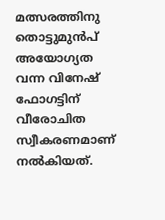മത്സരത്തിനു തൊട്ടുമുൻപ് അയോഗ്യത വന്ന വിനേഷ് ഫോഗട്ടിന് വീരോചിത സ്വീകരണമാണ് നൽകിയത്.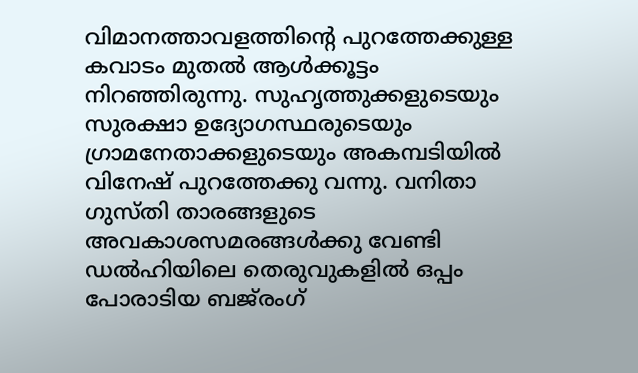വിമാനത്താവളത്തിൻ്റെ പുറത്തേക്കുള്ള കവാടം മുതൽ ആൾക്കൂട്ടം നിറഞ്ഞിരുന്നു. സുഹൃത്തുക്കളുടെയും സുരക്ഷാ ഉദ്യോഗസ്ഥരുടെയും ഗ്രാമനേതാക്കളുടെയും അകമ്പടിയിൽ വിനേഷ് പുറത്തേക്കു വന്നു. വനിതാ ഗുസ്തി താരങ്ങളുടെ അവകാശസമരങ്ങൾക്കു വേണ്ടി ഡൽഹിയിലെ തെരുവുകളിൽ ഒപ്പം പോരാടിയ ബജ്‌രംഗ്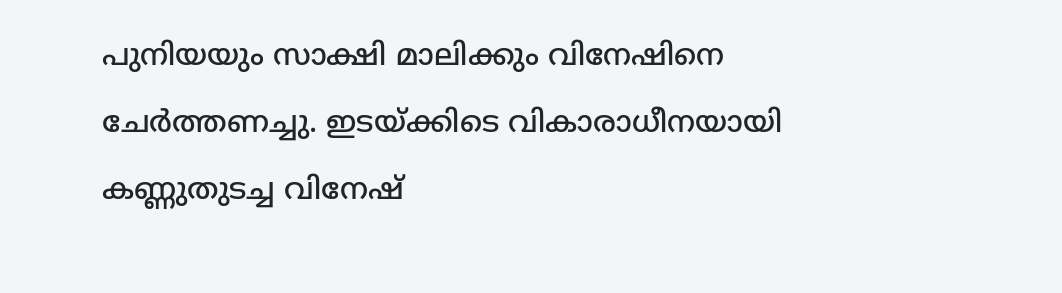പുനിയയും സാക്ഷി മാലിക്കും വിനേഷിനെ ചേർത്തണച്ചു. ഇടയ്ക്കിടെ വികാരാധീനയായി കണ്ണുതുടച്ച വിനേഷ്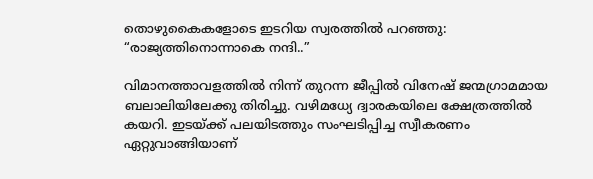തൊഴുകൈകളോടെ ഇടറിയ സ്വരത്തിൽ പറഞ്ഞു: “രാജ്യത്തിനൊന്നാകെ നന്ദി..”

വിമാനത്താവളത്തിൽ നിന്ന് തുറന്ന ജീപ്പിൽ വിനേഷ് ജന്മഗ്രാമമായ ബലാലിയിലേക്കു തിരിച്ചു. വഴിമധ്യേ ദ്വാരകയിലെ ക്ഷേത്രത്തിൽ കയറി. ഇടയ്ക്ക് പലയിടത്തും സംഘടിപ്പിച്ച സ്വീകരണം ഏറ്റുവാങ്ങിയാണ്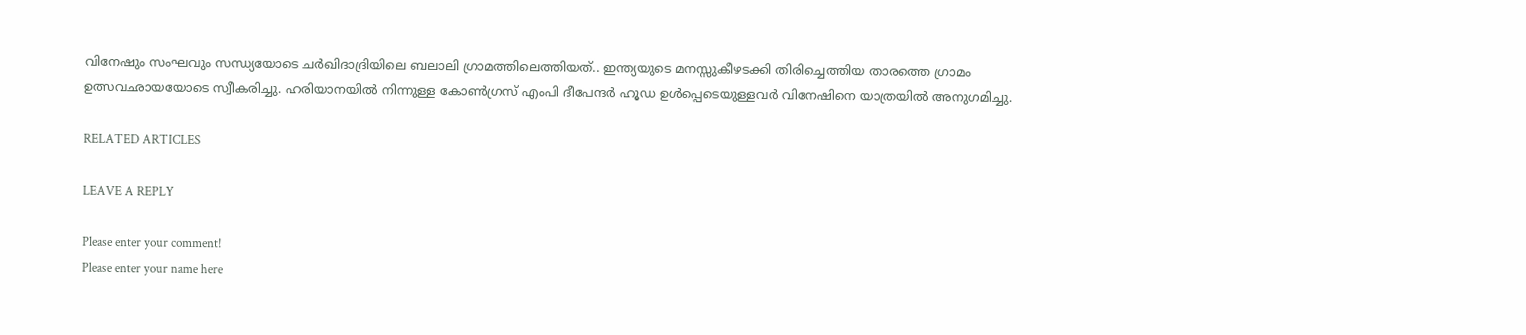വിനേഷും സംഘവും സന്ധ്യയോടെ ചർഖിദാദ്രിയിലെ ബലാലി ഗ്രാമത്തിലെത്തിയത്.. ഇന്ത്യയുടെ മനസ്സുകീഴടക്കി തിരിച്ചെത്തിയ താരത്തെ ഗ്രാമം ഉത്സവഛായയോടെ സ്വീകരിച്ചു. ഹരിയാനയിൽ നിന്നുള്ള കോൺഗ്രസ് എംപി ദീപേന്ദർ ഹൂഡ ഉൾപ്പെടെയുള്ളവർ വിനേഷിനെ യാത്രയിൽ അനുഗമിച്ചു.

RELATED ARTICLES

LEAVE A REPLY

Please enter your comment!
Please enter your name here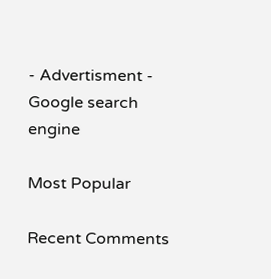- Advertisment -
Google search engine

Most Popular

Recent Comments